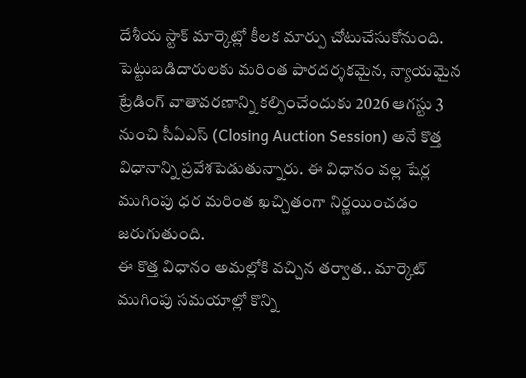దేశీయ స్టాక్ మార్కెట్లో కీలక మార్పు చోటుచేసుకోనుంది. పెట్టుబడిదారులకు మరింత పారదర్శకమైన, న్యాయమైన ట్రేడింగ్ వాతావరణాన్ని కల్పించేందుకు 2026 ఆగస్టు 3 నుంచి సీఏఎస్ (Closing Auction Session) అనే కొత్త విధానాన్ని ప్రవేశపెడుతున్నారు. ఈ విధానం వల్ల షేర్ల ముగింపు ధర మరింత ఖచ్చితంగా నిర్ణయించడం జరుగుతుంది.
ఈ కొత్త విధానం అమల్లోకి వచ్చిన తర్వాత.. మార్కెట్ ముగింపు సమయాల్లో కొన్ని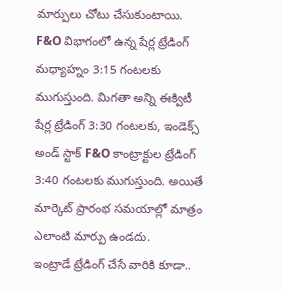మార్పులు చోటు చేసుకుంటాయి. F&O విభాగంలో ఉన్న షేర్ల ట్రేడింగ్ మధ్యాహ్నం 3:15 గంటలకు ముగుస్తుంది. మిగతా అన్ని ఈక్విటీ షేర్ల ట్రేడింగ్ 3:30 గంటలకు, ఇండెక్స్ అండ్ స్టాక్ F&O కాంట్రాక్టుల ట్రేడింగ్ 3:40 గంటలకు ముగుస్తుంది. అయితే మార్కెట్ ప్రారంభ సమయాల్లో మాత్రం ఎలాంటి మార్పు ఉండదు.
ఇంట్రాడే ట్రేడింగ్ చేసే వారికి కూడా..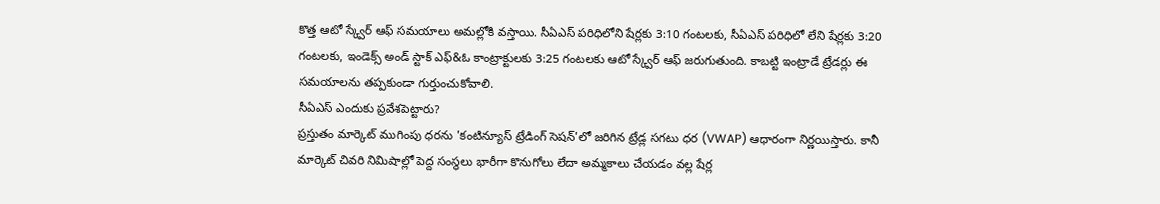కొత్త ఆటో స్క్వేర్ ఆఫ్ సమయాలు అమల్లోకి వస్తాయి. సీఏఎస్ పరిధిలోని షేర్లకు 3:10 గంటలకు, సీఏఎస్ పరిధిలో లేని షేర్లకు 3:20 గంటలకు, ఇండెక్స్ అండ్ స్టాక్ ఎఫ్&ఓ కాంట్రాక్టులకు 3:25 గంటలకు ఆటో స్క్వేర్ ఆఫ్ జరుగుతుంది. కాబట్టి ఇంట్రాడే ట్రేడర్లు ఈ సమయాలను తప్పకుండా గుర్తుంచుకోవాలి.
సీఏఎస్ ఎందుకు ప్రవేశపెట్టారు?
ప్రస్తుతం మార్కెట్ ముగింపు ధరను 'కంటిన్యూస్ ట్రేడింగ్ సెషన్'లో జరిగిన ట్రేడ్ల సగటు ధర (VWAP) ఆధారంగా నిర్ణయిస్తారు. కానీ మార్కెట్ చివరి నిమిషాల్లో పెద్ద సంస్థలు భారీగా కొనుగోలు లేదా అమ్మకాలు చేయడం వల్ల షేర్ల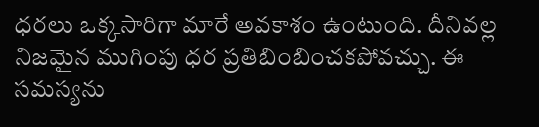ధరలు ఒక్కసారిగా మారే అవకాశం ఉంటుంది. దీనివల్ల నిజమైన ముగింపు ధర ప్రతిబింబించకపోవచ్చు. ఈ సమస్యను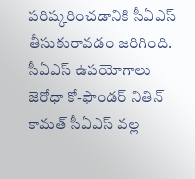పరిష్కరించడానికి సీఏఎస్ తీసుకురావడం జరిగింది.
సీఏఎస్ ఉపయోగాలు
జెరోధా కో-ఫౌండర్ నితిన్ కామత్ సీఏఎస్ వల్ల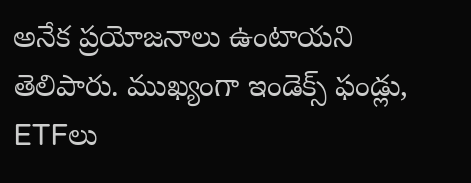అనేక ప్రయోజనాలు ఉంటాయని తెలిపారు. ముఖ్యంగా ఇండెక్స్ ఫండ్లు, ETFలు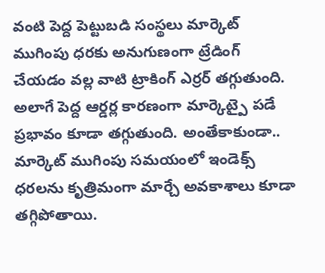వంటి పెద్ద పెట్టుబడి సంస్థలు మార్కెట్ ముగింపు ధరకు అనుగుణంగా ట్రేడింగ్ చేయడం వల్ల వాటి ట్రాకింగ్ ఎర్రర్ తగ్గుతుంది. అలాగే పెద్ద ఆర్డర్ల కారణంగా మార్కెట్పై పడే ప్రభావం కూడా తగ్గుతుంది. అంతేకాకుండా.. మార్కెట్ ముగింపు సమయంలో ఇండెక్స్ ధరలను కృత్రిమంగా మార్చే అవకాశాలు కూడా తగ్గిపోతాయి.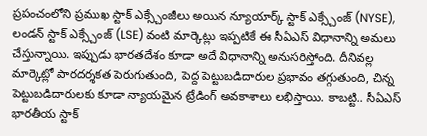ప్రపంచంలోని ప్రముఖ స్టాక్ ఎక్స్చేంజీలు అయిన న్యూయార్క్ స్టాక్ ఎక్స్చేంజ్ (NYSE), లండన్ స్టాక్ ఎక్స్చేంజ్ (LSE) వంటి మార్కెట్లు ఇప్పటికే ఈ సీఏఎస్ విధానాన్ని అమలు చేస్తున్నాయి. ఇప్పుడు భారతదేశం కూడా అదే విధానాన్ని అనుసరిస్తోంది. దీనివల్ల మార్కెట్లో పారదర్శకత పెరుగుతుంది, పెద్ద పెట్టుబడిదారుల ప్రభావం తగ్గుతుంది, చిన్న పెట్టుబడిదారులకు కూడా న్యాయమైన ట్రేడింగ్ అవకాశాలు లభిస్తాయి. కాబట్టి.. సీఏఎస్ భారతీయ స్టాక్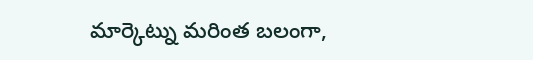మార్కెట్ను మరింత బలంగా,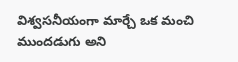విశ్వసనీయంగా మార్చే ఒక మంచి ముందడుగు అని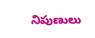నిపుణులు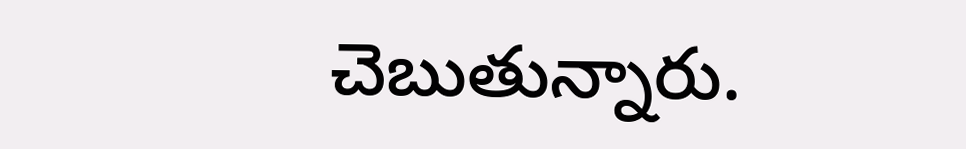చెబుతున్నారు.